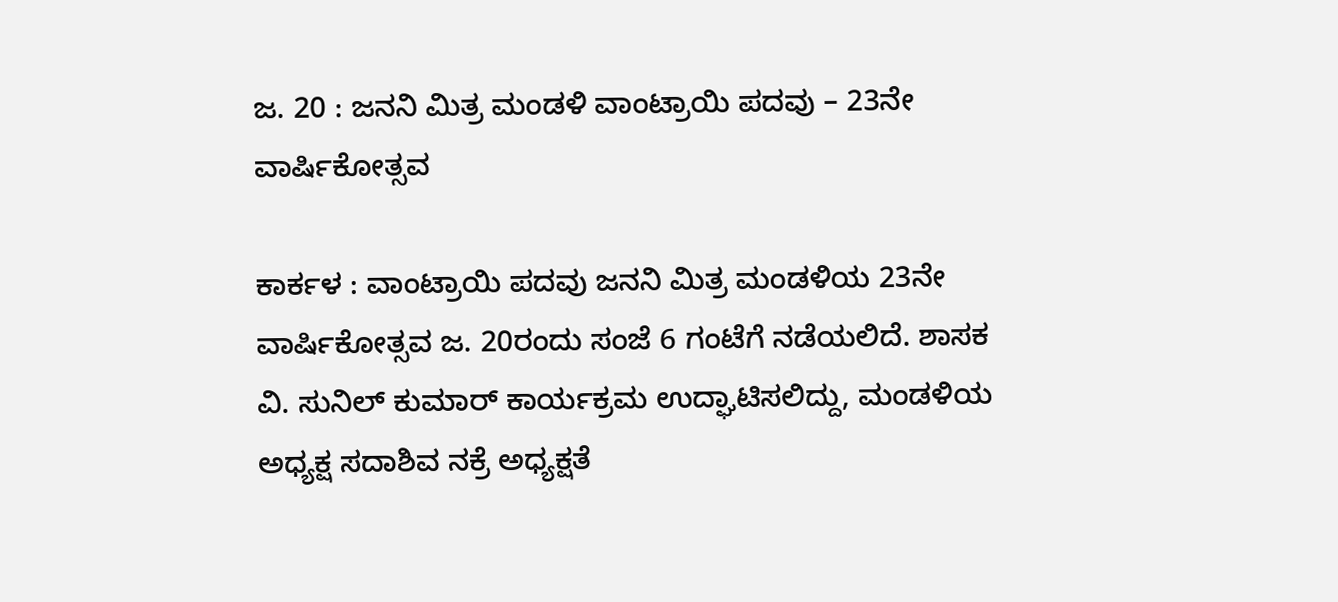ಜ. 20 : ಜನನಿ ಮಿತ್ರ ಮಂಡಳಿ ವಾಂಟ್ರಾಯಿ ಪದವು – 23ನೇ ವಾರ್ಷಿಕೋತ್ಸವ

ಕಾರ್ಕಳ : ವಾಂಟ್ರಾಯಿ ಪದವು ಜನನಿ ಮಿತ್ರ ಮಂಡಳಿಯ 23ನೇ ವಾರ್ಷಿಕೋತ್ಸವ ಜ. 20ರಂದು ಸಂಜೆ 6 ಗಂಟೆಗೆ ನಡೆಯಲಿದೆ. ಶಾಸಕ ವಿ. ಸುನಿಲ್‌ ಕುಮಾರ್‌ ಕಾರ್ಯಕ್ರಮ ಉದ್ಘಾಟಿಸಲಿದ್ದು, ಮಂಡಳಿಯ ಅಧ್ಯಕ್ಷ ಸದಾಶಿವ ನಕ್ರೆ ಅಧ್ಯಕ್ಷತೆ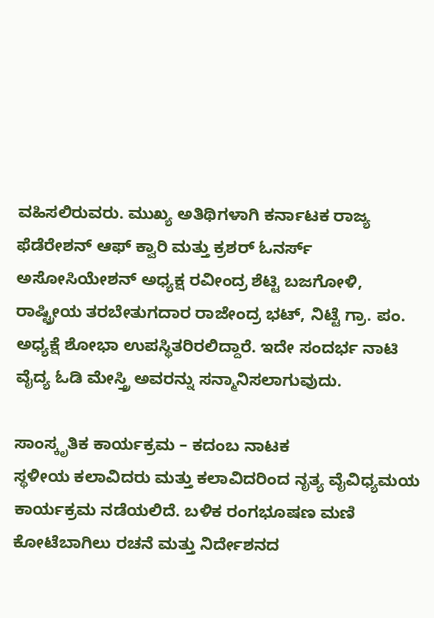ವಹಿಸಲಿರುವರು. ಮುಖ್ಯ ಅತಿಥಿಗಳಾಗಿ ಕರ್ನಾಟಕ ರಾಜ್ಯ ಫೆಡೆರೇಶನ್‌ ಆಫ್‌ ಕ್ವಾರಿ ಮತ್ತು ಕ್ರಶರ್‌ ಓನರ್ಸ್‌ ಅಸೋಸಿಯೇಶನ್‌ ಅಧ್ಯಕ್ಷ ರವೀಂದ್ರ ಶೆಟ್ಟಿ ಬಜಗೋಳಿ, ರಾಷ್ಟ್ರೀಯ ತರಬೇತುಗದಾರ ರಾಜೇಂದ್ರ ಭಟ್‌, ನಿಟ್ಟೆ ಗ್ರಾ. ಪಂ. ಅಧ್ಯಕ್ಷೆ ಶೋಭಾ ಉಪಸ್ಥಿತರಿರಲಿದ್ದಾರೆ. ಇದೇ ಸಂದರ್ಭ ನಾಟಿ ವೈದ್ಯ ಓಡಿ ಮೇಸ್ತ್ರಿ ಅವರನ್ನು ಸನ್ಮಾನಿಸಲಾಗುವುದು.

ಸಾಂಸ್ಕೃತಿಕ ಕಾರ್ಯಕ್ರಮ – ಕದಂಬ ನಾಟಕ
ಸ್ಥಳೀಯ ಕಲಾವಿದರು ಮತ್ತು ಕಲಾವಿದರಿಂದ ನೃತ್ಯ ವೈವಿಧ್ಯಮಯ ಕಾರ್ಯಕ್ರಮ ನಡೆಯಲಿದೆ. ಬಳಿಕ ರಂಗಭೂಷಣ ಮಣಿ ಕೋಟೆಬಾಗಿಲು ರಚನೆ ಮತ್ತು ನಿರ್ದೇಶನದ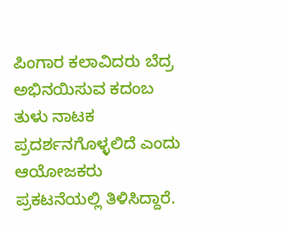ಪಿಂಗಾರ ಕಲಾವಿದರು ಬೆದ್ರ ಅಭಿನಯಿಸುವ ಕದಂಬ ತುಳು ನಾಟಕ ಪ್ರದರ್ಶನಗೊಳ್ಳಲಿದೆ ಎಂದು ಆಯೋಜಕರು ಪ್ರಕಟನೆಯಲ್ಲಿ ತಿಳಿಸಿದ್ದಾರೆ.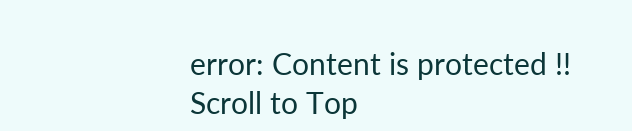error: Content is protected !!
Scroll to Top